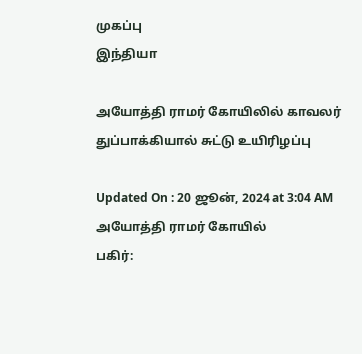முகப்பு
இந்தியா

அயோத்தி ராமர் கோயிலில் காவலர் துப்பாக்கியால் சுட்டு உயிரிழப்பு

Updated On : 20 ஜூன், 2024 at 3:04 AM
அயோத்தி ராமர் கோயில்
பகிர்: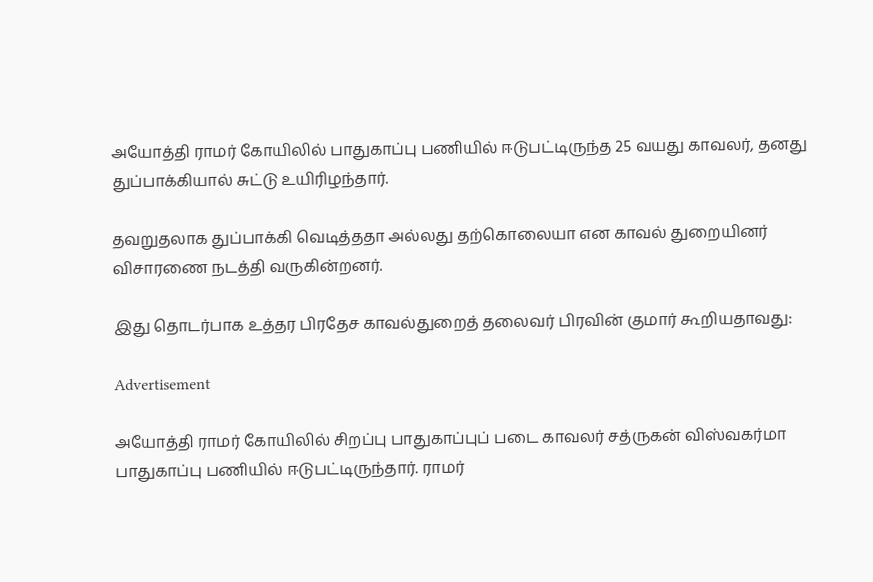அயோத்தி ராமர் கோயிலில் பாதுகாப்பு பணியில் ஈடுபட்டிருந்த 25 வயது காவலர், தனது துப்பாக்கியால் சுட்டு உயிரிழந்தார்.

தவறுதலாக துப்பாக்கி வெடித்ததா அல்லது தற்கொலையா என காவல் துறையினர் விசாரணை நடத்தி வருகின்றனர்.

இது தொடர்பாக உத்தர பிரதேச காவல்துறைத் தலைவர் பிரவின் குமார் கூறியதாவது:

Advertisement

அயோத்தி ராமர் கோயிலில் சிறப்பு பாதுகாப்புப் படை காவலர் சத்ருகன் விஸ்வகர்மா பாதுகாப்பு பணியில் ஈடுபட்டிருந்தார். ராமர்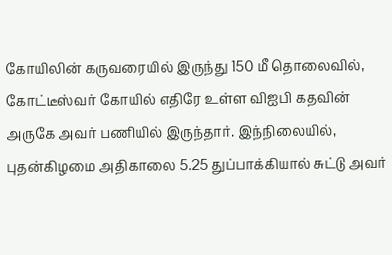கோயிலின் கருவரையில் இருந்து 150 மீ தொலைவில், கோட்டீஸ்வர் கோயில் எதிரே உள்ள விஐபி கதவின் அருகே அவர் பணியில் இருந்தார். இந்நிலையில், புதன்கிழமை அதிகாலை 5.25 துப்பாக்கியால் சுட்டு அவர்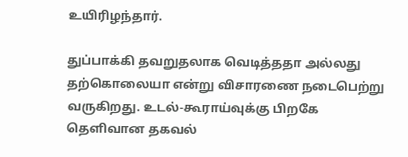உயிரிழந்தார்.

துப்பாக்கி தவறுதலாக வெடித்ததா அல்லது தற்கொலையா என்று விசாரணை நடைபெற்று வருகிறது. உடல்-கூராய்வுக்கு பிறகே தெளிவான தகவல்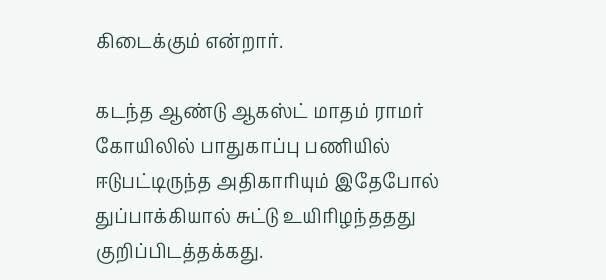கிடைக்கும் என்றார்.

கடந்த ஆண்டு ஆகஸ்ட் மாதம் ராமர் கோயிலில் பாதுகாப்பு பணியில் ஈடுபட்டிருந்த அதிகாரியும் இதேபோல் துப்பாக்கியால் சுட்டு உயிரிழந்ததது குறிப்பிடத்தக்கது.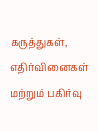கருத்துகள், எதிர்வினைகள் மற்றும் பகிர்வு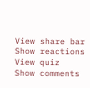View share bar
Show reactions
View quiz
Show comments